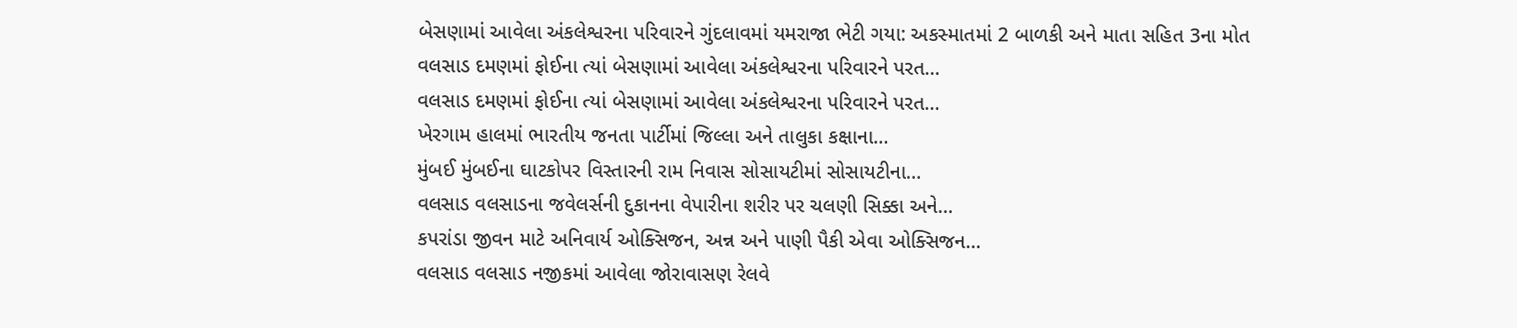બેસણામાં આવેલા અંકલેશ્વરના પરિવારને ગુંદલાવમાં યમરાજા ભેટી ગયા: અકસ્માતમાં 2 બાળકી અને માતા સહિત 3ના મોત
વલસાડ દમણમાં ફોઈના ત્યાં બેસણામાં આવેલા અંકલેશ્વરના પરિવારને પરત…
વલસાડ દમણમાં ફોઈના ત્યાં બેસણામાં આવેલા અંકલેશ્વરના પરિવારને પરત…
ખેરગામ હાલમાં ભારતીય જનતા પાર્ટીમાં જિલ્લા અને તાલુકા કક્ષાના…
મુંબઈ મુંબઈના ઘાટકોપર વિસ્તારની રામ નિવાસ સોસાયટીમાં સોસાયટીના…
વલસાડ વલસાડના જવેલર્સની દુકાનના વેપારીના શરીર પર ચલણી સિક્કા અને…
કપરાંડા જીવન માટે અનિવાર્ય ઓક્સિજન, અન્ન અને પાણી પૈકી એવા ઓક્સિજન…
વલસાડ વલસાડ નજીકમાં આવેલા જોરાવાસણ રેલવે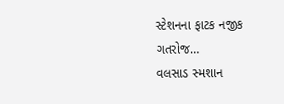સ્ટેશનના ફાટક નજીક ગતરોજ…
વલસાડ સ્મશાન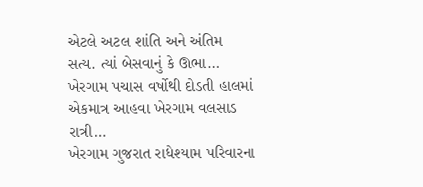એટલે અટલ શાંતિ અને અંતિમ સત્ય. ત્યાં બેસવાનું કે ઊભા…
ખેરગામ પચાસ વર્ષોથી દોડતી હાલમાં એકમાત્ર આહવા ખેરગામ વલસાડ રાત્રી…
ખેરગામ ગુજરાત રાધેશ્યામ પરિવારના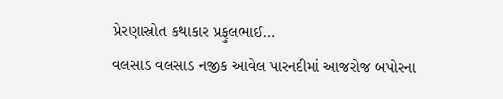પ્રેરણાસ્રોત કથાકાર પ્રફુલભાઈ…
વલસાડ વલસાડ નજીક આવેલ પારનદીમાં આજરોજ બપોરના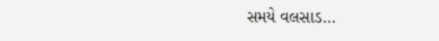સમયે વલસાડ…